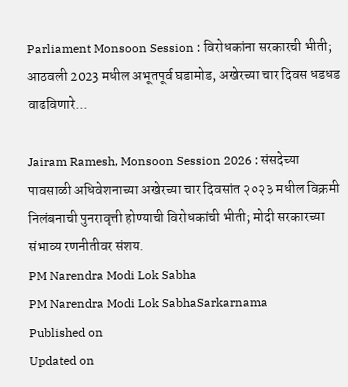Parliament Monsoon Session : विरोधकांना सरकारची भीती; आठवली 2023 मधील अभूतपूर्व घडामोड, अखेरच्या चार दिवस धडधड वाढविणारे...

Jairam Ramesh, Monsoon Session 2026 : संसदेच्या पावसाळी अधिवेशनाच्या अखेरच्या चार दिवसांत २०२३ मधील विक्रमी निलंबनाची पुनरावृत्ती होण्याची विरोधकांची भीती; मोदी सरकारच्या संभाव्य रणनीतीवर संशय.
PM Narendra Modi Lok Sabha
PM Narendra Modi Lok SabhaSarkarnama
Published on
Updated on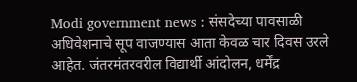Modi government news : संसदेच्या पावसाळी अधिवेशनाचे सूप वाजण्यास आता केवळ चार दिवस उरले आहेत. जंतरमंतरवरील विद्यार्थी आंदोलन, धर्मेंद्र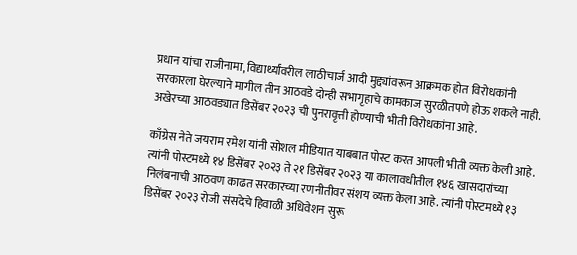प्रधान यांचा राजीनामा, विद्यार्थ्यांवरील लाठीचार्ज आदी मुद्द्यांवरून आक्रमक होत विरोधकांनी सरकारला घेरल्याने मागील तीन आठवडे दोन्ही सभागृहाचे कामकाज सुरळीतपणे होऊ शकले नाही. अखेरच्या आठवड्यात डिसेंबर २०२३ ची पुनरावृत्ती होण्याची भीती विरोधकांना आहे.

काँग्रेस नेते जयराम रमेश यांनी सोशल मीडियात याबबात पोस्ट करत आपली भीती व्यक्त केली आहे. त्यांनी पोस्टमध्ये १४ डिसेंबर २०२३ ते २१ डिसेंबर २०२३ या कालावधीतील १४६ खासदारांच्या निलंबनाची आठवण काढत सरकारच्या रणनीतीवर संशय व्यक्त केला आहे. त्यांनी पोस्टमध्ये १३ डिसेंबर २०२३ रोजी संसदेचे हिवाळी अधिवेशन सुरू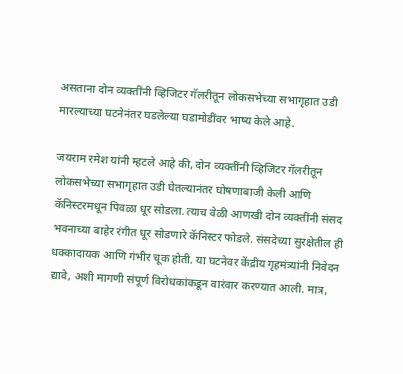असताना दोन व्यक्तींनी व्हिजिटर गॅलरीतून लोकसभेच्या सभागृहात उडी मारल्याच्या घटनेनंतर घडलेल्या घडामोडींवर भाष्य केले आहे.

जयराम रमेश यांनी म्हटले आहे की, दोन व्यक्तींनी व्हिजिटर गॅलरीतून लोकसभेच्या सभागृहात उडी घेतल्यानंतर घोषणाबाजी केली आणि कॅनिस्टरमधून पिवळा धूर सोडला. त्याच वेळी आणखी दोन व्यक्तींनी संसद भवनाच्या बाहेर रंगीत धूर सोडणारे कॅनिस्टर फोडले. संसदेच्या सुरक्षेतील ही धक्कादायक आणि गंभीर चूक होती. या घटनेवर केंद्रीय गृहमंत्र्यांनी निवेदन द्यावे, अशी मागणी संपूर्ण विरोधकांकडून वारंवार करण्यात आली. मात्र,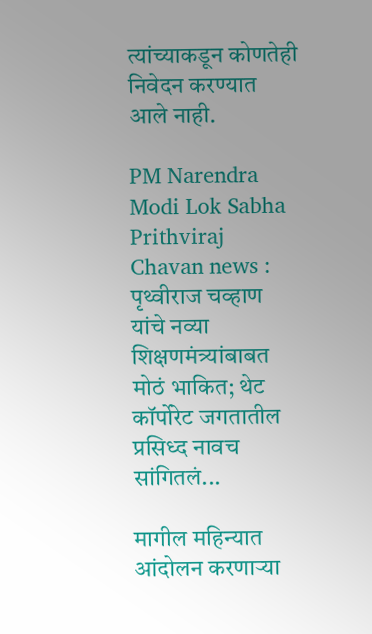त्यांच्याकडून कोणतेही निवेदन करण्यात आले नाही.

PM Narendra Modi Lok Sabha
Prithviraj Chavan news : पृथ्वीराज चव्हाण यांचे नव्या शिक्षणमंत्र्यांबाबत मोठं भाकित; थेट कॉर्पोरेट जगतातील प्रसिध्द नावच सांगितलं...

मागील महिन्यात आंदोलन करणाऱ्या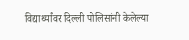विद्यार्थ्यांवर दिल्ली पोलिसांनी केलेल्या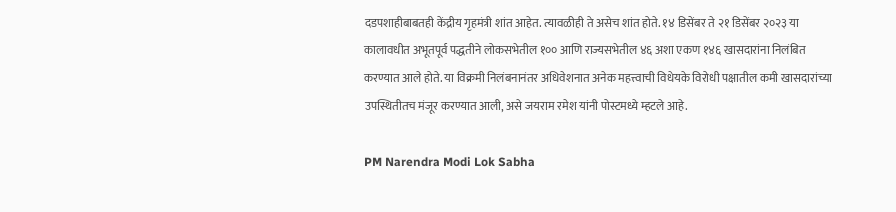दडपशाहीबाबतही केंद्रीय गृहमंत्री शांत आहेत. त्यावळीही ते असेच शांत होते. १४ डिसेंबर ते २१ डिसेंबर २०२३ या कालावधीत अभूतपूर्व पद्धतीने लोकसभेतील १०० आणि राज्यसभेतील ४६ अशा एकण १४६ खासदारांना निलंबित करण्यात आले होते. या विक्रमी निलंबनानंतर अधिवेशनात अनेक महत्त्वाची विधेयके विरोधी पक्षातील कमी खासदारांच्या उपस्थितीतच मंजूर करण्यात आली, असे जयराम रमेश यांनी पोस्टमध्ये म्हटले आहे.

PM Narendra Modi Lok Sabha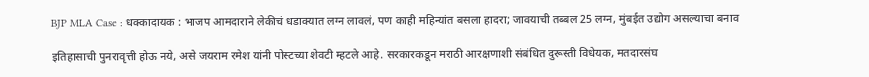BJP MLA Case : धक्कादायक : भाजप आमदाराने लेकीचं धडाक्यात लग्न लावलं, पण काही महिन्यांत बसला हादरा; जावयाची तब्बल 25 लग्न, मुंबईत उद्योग असल्याचा बनाव

इतिहासाची पुनरावृत्ती होऊ नये, असे जयराम रमेश यांनी पोस्टच्या शेवटी म्हटले आहे. सरकारकडून मराठी आरक्षणाशी संबंधित दुरूस्ती विधेयक, मतदारसंघ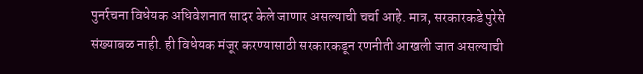पुनर्रचना विधेयक अधिवेशनात सादर केले जाणार असल्याची चर्चा आहे. मात्र, सरकारकडे पुरेसे संख्याबळ नाही. ही विधेयक मंजूर करण्यासाठी सरकारकडून रणनीती आखली जात असल्याची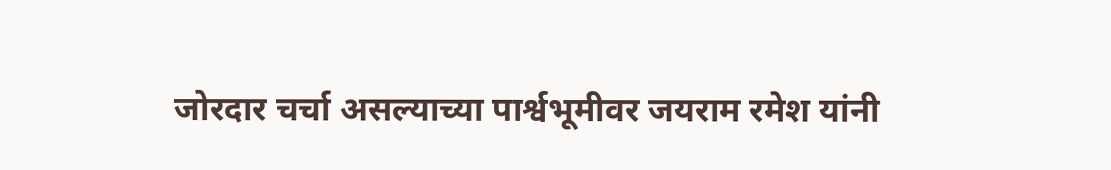जोरदार चर्चा असल्याच्या पार्श्वभूमीवर जयराम रमेश यांनी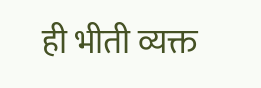ही भीती व्यक्त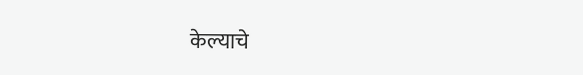केल्याचे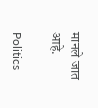मानले जात आहे.

Politics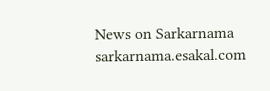News on Sarkarnama
sarkarnama.esakal.com